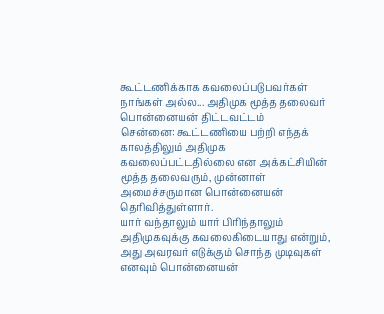கூட்டணிக்காக கவலைப்படுபவர்கள் நாங்கள் அல்ல... அதிமுக மூத்த தலைவர் பொன்னையன் திட்டவட்டம்
சென்னை: கூட்டணியை பற்றி எந்தக் காலத்திலும் அதிமுக கவலைப்பட்டதில்லை என அக்கட்சியின் மூத்த தலைவரும், முன்னாள் அமைச்சருமான பொன்னையன் தெரிவித்துள்ளார்.
யார் வந்தாலும் யார் பிரிந்தாலும் அதிமுகவுக்கு கவலைகிடையாது என்றும், அது அவரவர் எடுக்கும் சொந்த முடிவுகள் எனவும் பொன்னையன்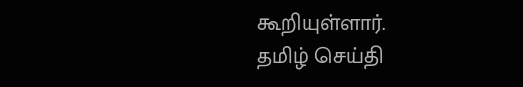கூறியுள்ளார்.
தமிழ் செய்தி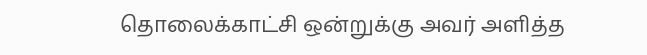தொலைக்காட்சி ஒன்றுக்கு அவர் அளித்த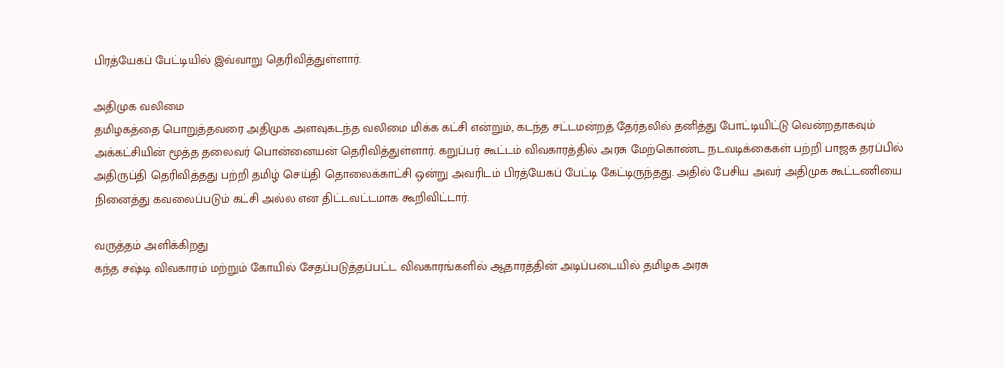பிரத்யேகப் பேட்டியில் இவ்வாறு தெரிவித்துள்ளார்.

அதிமுக வலிமை
தமிழகத்தை பொறுத்தவரை அதிமுக அளவுகடந்த வலிமை மிக்க கட்சி என்றும், கடந்த சட்டமன்றத் தேர்தலில் தனித்து போட்டியிட்டு வென்றதாகவும் அக்கட்சியின் மூத்த தலைவர் பொன்னையன் தெரிவித்துள்ளார். கறுப்பர் கூட்டம் விவகாரத்தில் அரசு மேற்கொண்ட நடவடிக்கைகள் பற்றி பாஜக தரப்பில் அதிருப்தி தெரிவித்தது பற்றி தமிழ் செய்தி தொலைக்காட்சி ஒன்று அவரிடம் பிரத்யேகப் பேட்டி கேட்டிருந்தது. அதில் பேசிய அவர் அதிமுக கூட்டணியை நினைத்து கவலைப்படும் கட்சி அல்ல என திட்டவட்டமாக கூறிவிட்டார்.

வருத்தம் அளிக்கிறது
கந்த சஷ்டி விவகாரம் மற்றும் கோயில் சேதப்படுத்தப்பட்ட விவகாரங்களில் ஆதாரத்தின் அடிப்படையில் தமிழக அரசு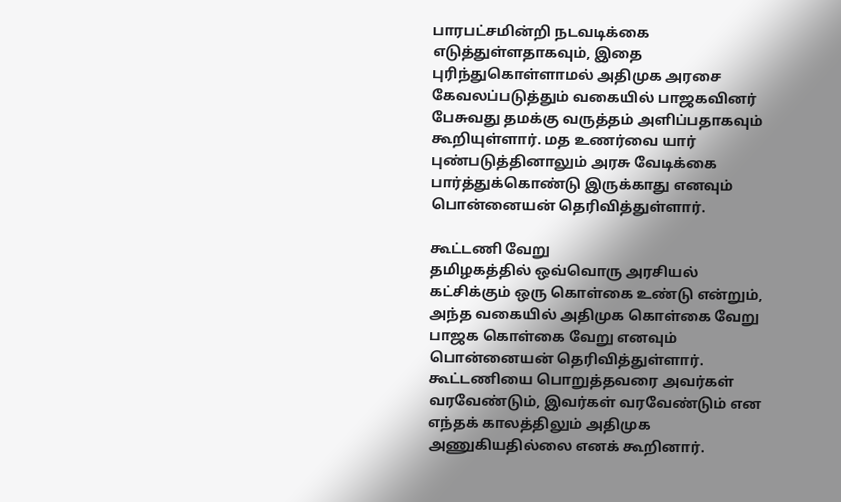பாரபட்சமின்றி நடவடிக்கை எடுத்துள்ளதாகவும், இதை புரிந்துகொள்ளாமல் அதிமுக அரசை கேவலப்படுத்தும் வகையில் பாஜகவினர் பேசுவது தமக்கு வருத்தம் அளிப்பதாகவும் கூறியுள்ளார். மத உணர்வை யார் புண்படுத்தினாலும் அரசு வேடிக்கை பார்த்துக்கொண்டு இருக்காது எனவும் பொன்னையன் தெரிவித்துள்ளார்.

கூட்டணி வேறு
தமிழகத்தில் ஒவ்வொரு அரசியல் கட்சிக்கும் ஒரு கொள்கை உண்டு என்றும், அந்த வகையில் அதிமுக கொள்கை வேறு பாஜக கொள்கை வேறு எனவும் பொன்னையன் தெரிவித்துள்ளார். கூட்டணியை பொறுத்தவரை அவர்கள் வரவேண்டும், இவர்கள் வரவேண்டும் என எந்தக் காலத்திலும் அதிமுக அணுகியதில்லை எனக் கூறினார்.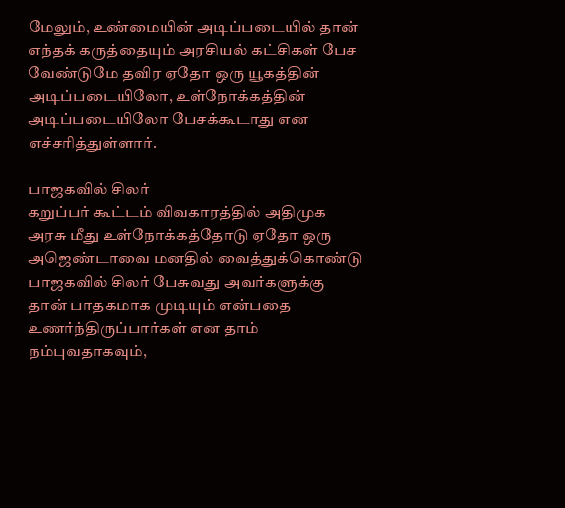மேலும், உண்மையின் அடிப்படையில் தான் எந்தக் கருத்தையும் அரசியல் கட்சிகள் பேச வேண்டுமே தவிர ஏதோ ஒரு யூகத்தின் அடிப்படையிலோ, உள்நோக்கத்தின் அடிப்படையிலோ பேசக்கூடாது என எச்சரித்துள்ளார்.

பாஜகவில் சிலர்
கறுப்பர் கூட்டம் விவகாரத்தில் அதிமுக அரசு மீது உள்நோக்கத்தோடு ஏதோ ஒரு அஜெண்டாவை மனதில் வைத்துக்கொண்டு பாஜகவில் சிலர் பேசுவது அவர்களுக்கு தான் பாதகமாக முடியும் என்பதை உணர்ந்திருப்பார்கள் என தாம் நம்புவதாகவும்,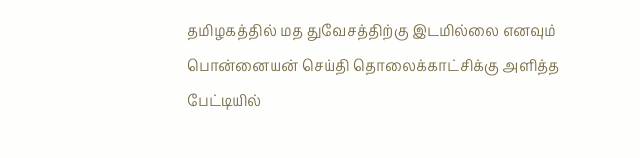தமிழகத்தில் மத துவேசத்திற்கு இடமில்லை எனவும் பொன்னையன் செய்தி தொலைக்காட்சிக்கு அளித்த பேட்டியில்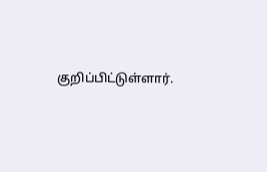குறிப்பிட்டுள்ளார்.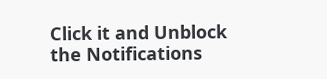Click it and Unblock the Notifications